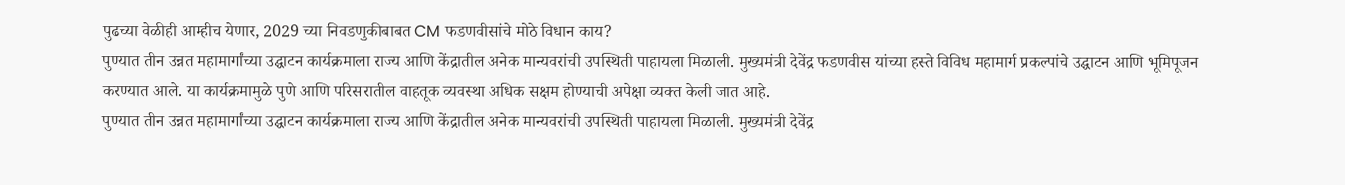पुढच्या वेळीही आम्हीच येणार, 2029 च्या निवडणुकीबाबत CM फडणवीसांचे मोठे विधान काय?
पुण्यात तीन उन्नत महामार्गांच्या उद्घाटन कार्यक्रमाला राज्य आणि केंद्रातील अनेक मान्यवरांची उपस्थिती पाहायला मिळाली. मुख्यमंत्री देवेंद्र फडणवीस यांच्या हस्ते विविध महामार्ग प्रकल्पांचे उद्घाटन आणि भूमिपूजन करण्यात आले. या कार्यक्रमामुळे पुणे आणि परिसरातील वाहतूक व्यवस्था अधिक सक्षम होण्याची अपेक्षा व्यक्त केली जात आहे.
पुण्यात तीन उन्नत महामार्गांच्या उद्घाटन कार्यक्रमाला राज्य आणि केंद्रातील अनेक मान्यवरांची उपस्थिती पाहायला मिळाली. मुख्यमंत्री देवेंद्र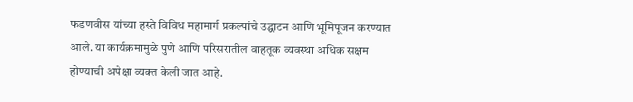फडणवीस यांच्या हस्ते विविध महामार्ग प्रकल्पांचे उद्घाटन आणि भूमिपूजन करण्यात आले. या कार्यक्रमामुळे पुणे आणि परिसरातील वाहतूक व्यवस्था अधिक सक्षम होण्याची अपेक्षा व्यक्त केली जात आहे.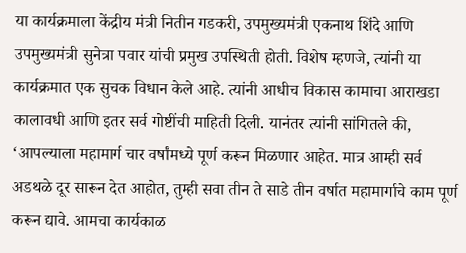या कार्यक्रमाला केंद्रीय मंत्री नितीन गडकरी, उपमुख्यमंत्री एकनाथ शिंदे आणि उपमुख्यमंत्री सुनेत्रा पवार यांची प्रमुख उपस्थिती होती. विशेष म्हणजे, त्यांनी या कार्यक्रमात एक सुचक विधान केले आहे. त्यांनी आधीच विकास कामाचा आराखडा कालावधी आणि इतर सर्व गोष्टींची माहिती दिली. यानंतर त्यांनी सांगितले की, ‘आपल्याला महामार्ग चार वर्षांमध्ये पूर्ण करून मिळणार आहेत. मात्र आम्ही सर्व अडथळे दूर सारून देत आहोत, तुम्ही सवा तीन ते साडे तीन वर्षात महामार्गाचे काम पूर्ण करून द्यावे. आमचा कार्यकाळ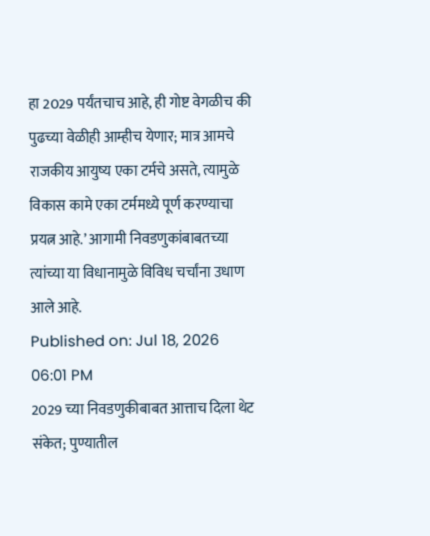हा 2029 पर्यंतचाच आहे, ही गोष्ट वेगळीच की पुढच्या वेळीही आम्हीच येणार; मात्र आमचे राजकीय आयुष्य एका टर्मचे असते, त्यामुळे विकास कामे एका टर्ममध्ये पूर्ण करण्याचा प्रयत्न आहे.’ आगामी निवडणुकांबाबतच्या त्यांच्या या विधानामुळे विविध चर्चांना उधाण आले आहे.
Published on: Jul 18, 2026 06:01 PM
2029 च्या निवडणुकीबाबत आत्ताच दिला थेट संकेत; पुण्यातील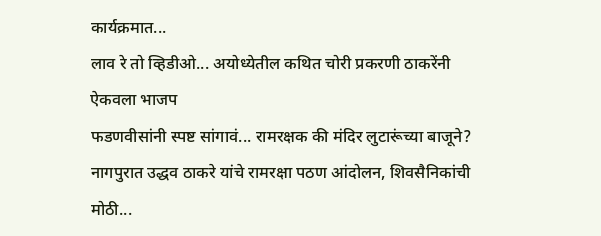कार्यक्रमात...
लाव रे तो व्हिडीओ... अयोध्येतील कथित चोरी प्रकरणी ठाकरेंनी ऐकवला भाजप
फडणवीसांनी स्पष्ट सांगावं... रामरक्षक की मंदिर लुटारूंच्या बाजूने?
नागपुरात उद्धव ठाकरे यांचे रामरक्षा पठण आंदोलन, शिवसैनिकांची मोठी...